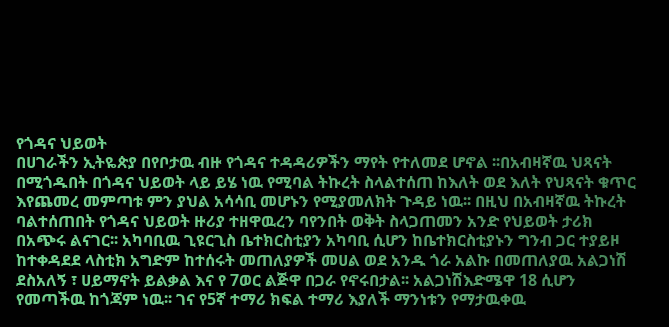የጎዳና ህይወት
በሀገራችን ኢትዬጵያ በየቦታዉ ብዙ የጎዳና ተዳዳሪዎችን ማየት የተለመደ ሆኖል ፡፡በአብዛኛዉ ህጻናት በሚጎዱበት በጎዳና ህይወት ላይ ይሄ ነዉ የሚባል ትኩረት ስላልተሰጠ ከእለት ወደ እለት የህጻናት ቁጥር እየጨመረ መምጣቱ ምን ያህል አሳሳቢ መሆኑን የሚያመለክት ጉዳይ ነዉ፡፡ በዚህ በአብዛኛዉ ትኩረት ባልተሰጠበት የጎዳና ህይወት ዙሪያ ተዘዋዉረን ባየንበት ወቅት ስላጋጠመን አንድ የህይወት ታሪክ በአጭሩ ልናገር፡፡ አካባቢዉ ጊዩርጊስ ቤተክርስቲያን አካባቢ ሲሆን ከቤተክርስቲያኑን ግንብ ጋር ተያይዞ ከተቀዳደደ ላስቲክ አግድም ከተሰሩት መጠለያዎች መሀል ወደ አንዱ ጎራ አልኩ በመጠለያዉ አልጋነሽ ደስአለኝ ፣ ሀይማኖት ይልቃል እና የ 7ወር ልጅዋ በጋራ የኖሩበታል፡፡ አልጋነሽእድሜዋ 18 ሲሆን የመጣችዉ ከጎጃም ነዉ፡፡ ገና የ5ኛ ተማሪ ክፍል ተማሪ እያለች ማንነቱን የማታዉቀዉ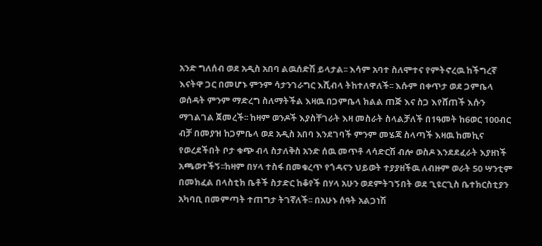አንድ ግለሰብ ወደ አዲስ አበባ ልዉሰድሽ ይላታል፡፡ እሳም አባተ ስለሞተና የምትኖረዉ ከችግረኛ እናትዋ ጋር በመሆኑ ምንም ሳታንገራግር እሺብላ ትከተለዋለች፡፡ እሱም በቀጥታ ወደ ጋምቤላ ወሰዳት ምንም ማድረግ ስለማትችል እዛዉ በጋምቤላ ክልል ጠጅ እና ስጋ እየሸጠች እሱን ማገልገል ጀመረች፡፡ ከዛም ወንዶች እያስቸገራት እዛ መስራት ስላልቻለች በ1ዓመት ከ6ወር 100ብር ብቻ በመያዝ ከጋምቤላ ወደ አዲስ አበባ እንደገባች ምንም መሄጃ ስላጣች እዛዉ ከመኪና የወረደችበት ቦታ ቁጭ ብላ ስታለቅስ አንድ ሰዉ መጥቶ ላሳድርሽ ብሎ ወስዶ እንደደፈራት እያዘነች አጫወተችኝ፡፡ከዛም በሃላ ተስፋ በመቁረጥ የጎዳናን ህይወት ተያያዘችዉ ለብዙም ወራት 50 ሣንቲም በመክፈል በላስቲክ ቤቶች ስታድር ከቆየች በሃላ አሁን ወደምትገኝበት ወደ ጊዩርጊስ ቤተክርስቲያን አካባቢ በመምጣት ተጠግታ ትገኛለች፡፡ በአሁኑ ሰዓት አልጋነሽ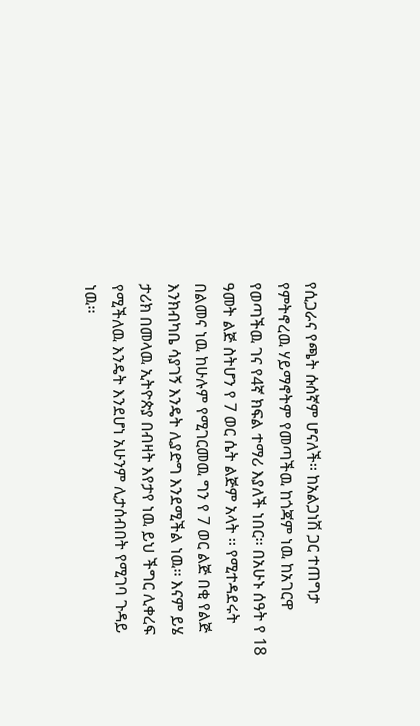የሲጋራና የጫት ሱሰኛም ሆናለች፡፡ ከአልጋነሽ ጋር ተጠግታ የምትኖረዉ ሃይማኖትም የመጣችዉ ከጎጃም ነዉ ከአገርዋ የወጣችዉ ገና የ4ኛ ክፍል ተማሪ እያለች ነበር፡፡ በአሁኑ ሰዓት የ 18 ዓመት ልጅ ስትሆን የ 7 ወር ሴት ልጅም አላት ፡፡ የሚተዳደሩት በልመና ነዉ ከሁሉም የሚገርመዉ ግን የ 7 ወር ልጅ በቂ የልጅ እንክብካቤ ሳያገኝ እንዴት ሊያድግ እንደሚችል ነዉ፡፡ እናም ይሄ ታሪክ በመላዉ ኢትዮጵያ በብዛት እየታየ ነዉ ይህ ችግር ሊቀረፍ የሚችለዉ እንዴት እንደሆነ አሁንም ሊታሰብበት የሚገባ ጉዳይ ነዉ፡፡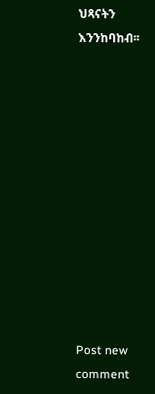ህጻናትን እንንከባከብ፡፡












Post new comment